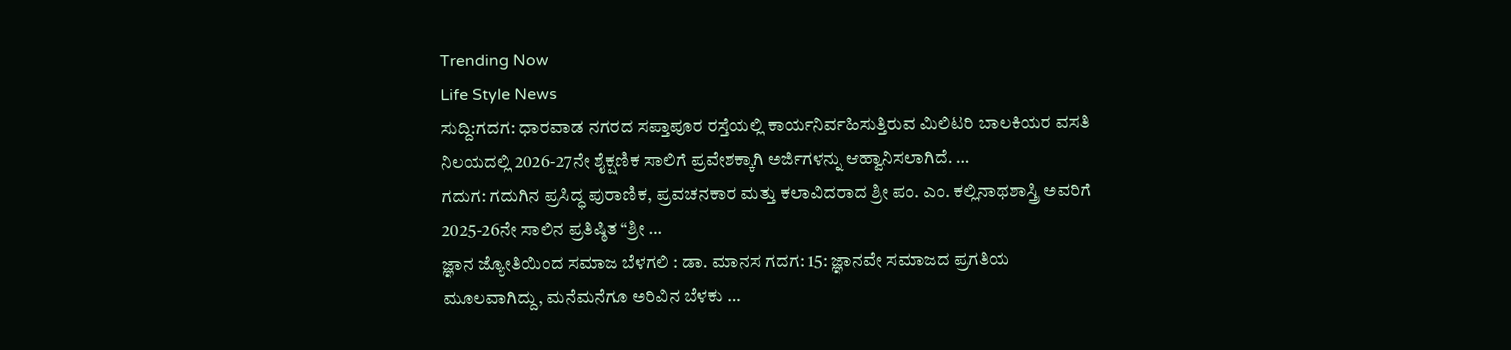Trending Now
Life Style News
ಸುದ್ದಿ:ಗದಗ: ಧಾರವಾಡ ನಗರದ ಸಪ್ತಾಪೂರ ರಸ್ತೆಯಲ್ಲಿ ಕಾರ್ಯನಿರ್ವಹಿಸುತ್ತಿರುವ ಮಿಲಿಟರಿ ಬಾಲಕಿಯರ ವಸತಿ ನಿಲಯದಲ್ಲಿ 2026-27ನೇ ಶೈಕ್ಷಣಿಕ ಸಾಲಿಗೆ ಪ್ರವೇಶಕ್ಕಾಗಿ ಅರ್ಜಿಗಳನ್ನು ಆಹ್ವಾನಿಸಲಾಗಿದೆ. …
ಗದುಗ: ಗದುಗಿನ ಪ್ರಸಿದ್ಧ ಪುರಾಣಿಕ, ಪ್ರವಚನಕಾರ ಮತ್ತು ಕಲಾವಿದರಾದ ಶ್ರೀ ಪಂ. ಎಂ. ಕಲ್ಲಿನಾಥಶಾಸ್ತ್ರಿ ಅವರಿಗೆ 2025-26ನೇ ಸಾಲಿನ ಪ್ರತಿಷ್ಠಿತ “ಶ್ರೀ …
ಜ್ಞಾನ ಜ್ಯೋತಿಯಿಂದ ಸಮಾಜ ಬೆಳಗಲಿ : ಡಾ. ಮಾನಸ ಗದಗ: 15: ಜ್ಞಾನವೇ ಸಮಾಜದ ಪ್ರಗತಿಯ ಮೂಲವಾಗಿದ್ದು, ಮನೆಮನೆಗೂ ಅರಿವಿನ ಬೆಳಕು …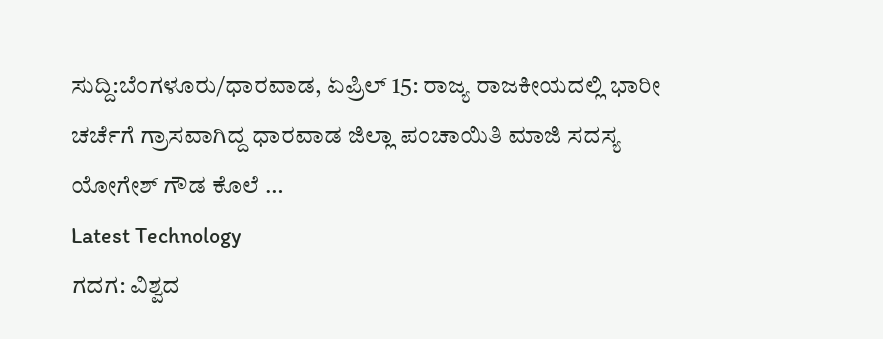ಸುದ್ದಿ:ಬೆಂಗಳೂರು/ಧಾರವಾಡ, ಏಪ್ರಿಲ್ 15: ರಾಜ್ಯ ರಾಜಕೀಯದಲ್ಲಿ ಭಾರೀ ಚರ್ಚೆಗೆ ಗ್ರಾಸವಾಗಿದ್ದ ಧಾರವಾಡ ಜಿಲ್ಲಾ ಪಂಚಾಯಿತಿ ಮಾಜಿ ಸದಸ್ಯ ಯೋಗೇಶ್ ಗೌಡ ಕೊಲೆ …
Latest Technology
ಗದಗ: ವಿಶ್ವದ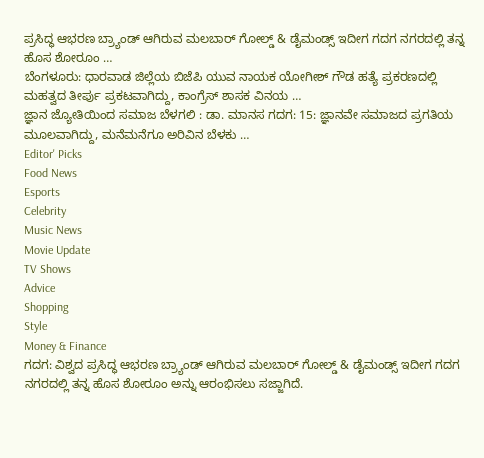ಪ್ರಸಿದ್ಧ ಆಭರಣ ಬ್ರ್ಯಾಂಡ್ ಆಗಿರುವ ಮಲಬಾರ್ ಗೋಲ್ಡ್ & ಡೈಮಂಡ್ಸ್ ಇದೀಗ ಗದಗ ನಗರದಲ್ಲಿ ತನ್ನ ಹೊಸ ಶೋರೂಂ …
ಬೆಂಗಳೂರು: ಧಾರವಾಡ ಜಿಲ್ಲೆಯ ಬಿಜೆಪಿ ಯುವ ನಾಯಕ ಯೋಗೀಶ್ ಗೌಡ ಹತ್ಯೆ ಪ್ರಕರಣದಲ್ಲಿ ಮಹತ್ವದ ತೀರ್ಪು ಪ್ರಕಟವಾಗಿದ್ದು, ಕಾಂಗ್ರೆಸ್ ಶಾಸಕ ವಿನಯ …
ಜ್ಞಾನ ಜ್ಯೋತಿಯಿಂದ ಸಮಾಜ ಬೆಳಗಲಿ : ಡಾ. ಮಾನಸ ಗದಗ: 15: ಜ್ಞಾನವೇ ಸಮಾಜದ ಪ್ರಗತಿಯ ಮೂಲವಾಗಿದ್ದು, ಮನೆಮನೆಗೂ ಅರಿವಿನ ಬೆಳಕು …
Editor' Picks
Food News
Esports
Celebrity
Music News
Movie Update
TV Shows
Advice
Shopping
Style
Money & Finance
ಗದಗ: ವಿಶ್ವದ ಪ್ರಸಿದ್ಧ ಆಭರಣ ಬ್ರ್ಯಾಂಡ್ ಆಗಿರುವ ಮಲಬಾರ್ ಗೋಲ್ಡ್ & ಡೈಮಂಡ್ಸ್ ಇದೀಗ ಗದಗ ನಗರದಲ್ಲಿ ತನ್ನ ಹೊಸ ಶೋರೂಂ ಅನ್ನು ಆರಂಭಿಸಲು ಸಜ್ಜಾಗಿದೆ.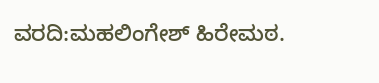ವರದಿ:ಮಹಲಿಂಗೇಶ್ ಹಿರೇಮಠ.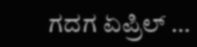ಗದಗ ಏಪ್ರಿಲ್ …